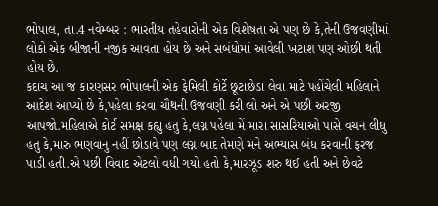ભોપાલ, તા.4 નવેમ્બર : ભારતીય તહેવારોની એક વિશેષતા એ પણ છે કે,તેની ઉજવણીમાં લોકો એક બીજાની નજીક આવતા હોય છે અને સબંધોમાં આવેલી ખટાશ પણ ઓછી થતી હોય છે.
કદાચ આ જ કારણસર ભોપાલની એક ફેમિલી કોર્ટે છૂટાછેડા લેવા માટે પહોંચેલી મહિલાને આદેશ આપ્યો છે કે,પહેલા કરવા ચૌથની ઉજવણી કરી લો અને એ પછી અરજી આપજો.મહિલાએ કોર્ટ સમક્ષ કહ્યુ હતુ કે,લગ્ન પહેલા મેં મારા સાસરિયાઓ પાસે વચન લીધુ હતુ કે,મારુ ભણવાનુ નહીં છોડાવે પણ લગ્ન બાદ તેમણે મને અભ્યાસ બંધ કરવાની ફરજ પાડી હતી.એ પછી વિવાદ એટલો વધી ગયો હતો કે,મારઝૂડ શરુ થઈ હતી અને છેવટે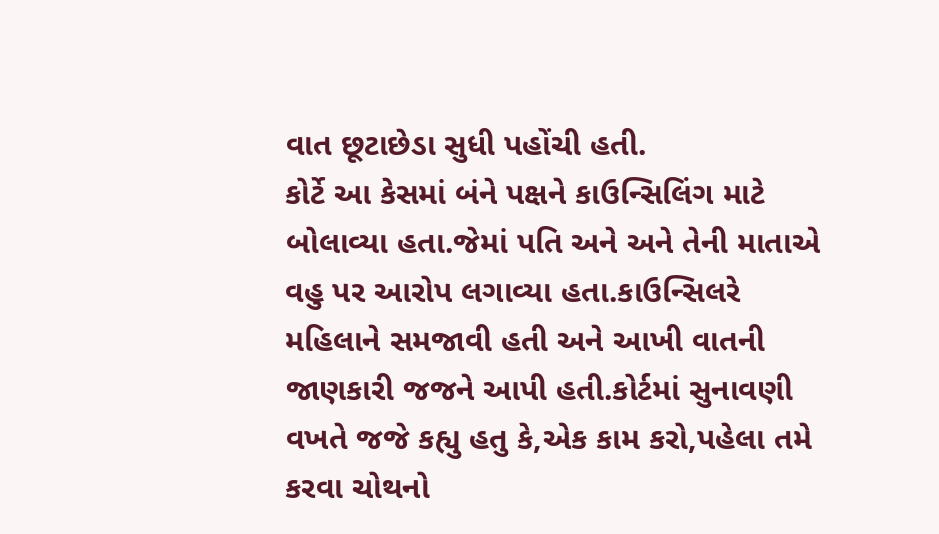વાત છૂટાછેડા સુધી પહોંચી હતી.
કોર્ટે આ કેસમાં બંને પક્ષને કાઉન્સિલિંગ માટે બોલાવ્યા હતા.જેમાં પતિ અને અને તેની માતાએ વહુ પર આરોપ લગાવ્યા હતા.કાઉન્સિલરે મહિલાને સમજાવી હતી અને આખી વાતની જાણકારી જજને આપી હતી.કોર્ટમાં સુનાવણી વખતે જજે કહ્યુ હતુ કે,એક કામ કરો,પહેલા તમે કરવા ચોથનો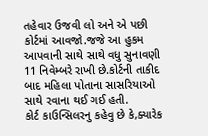તહેવાર ઉજવી લો અને એ પછી કોર્ટમાં આવજો.જજે આ હુકમ આપવાની સાથે સાથે વધુ સુનાવણી 11 નિવેમ્બરે રાખી છે.કોર્ટની તાકીદ બાદ મહિલા પોતાના સાસરિયાઓ સાથે રવાના થઈ ગઈ હતી.
કોર્ટ કાઉન્સિલરનુ કહેવુ છે કે,ક્યારેક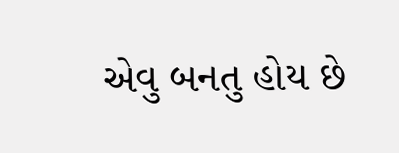એવુ બનતુ હોય છે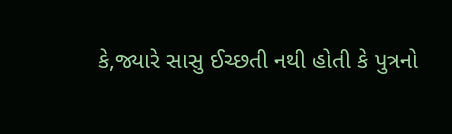કે,જ્યારે સાસુ ઈચ્છતી નથી હોતી કે પુત્રનો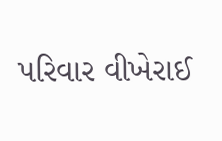પરિવાર વીખેરાઈ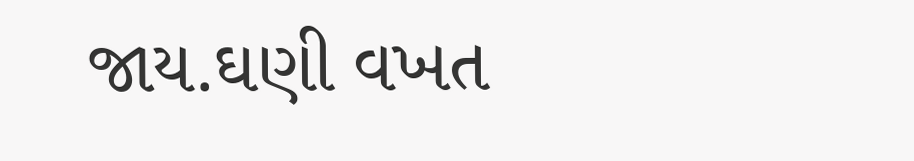જાય.ઘણી વખત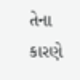તેના કારણે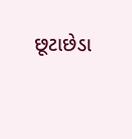છૂટાછેડા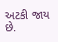અટકી જાય છે.